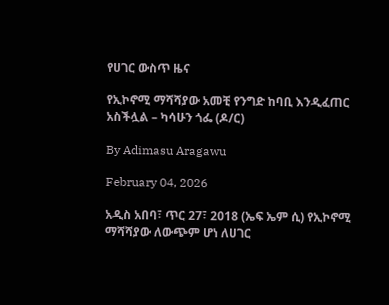የሀገር ውስጥ ዜና

የኢኮኖሚ ማሻሻያው አመቺ የንግድ ከባቢ እንዲፈጠር አስችሏል – ካሳሁን ጎፌ (ዶ/ር)

By Adimasu Aragawu

February 04, 2026

አዲስ አበባ፣ ጥር 27፣ 2018 (ኤፍ ኤም ሲ) የኢኮኖሚ ማሻሻያው ለውጭም ሆነ ለሀገር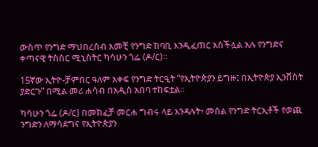ውስጥ የንግድ ማህበረሰብ አመቺ የንግድ ከባቢ እንዲፈጠር አስችሏል አሉ የንግድና ቀጣናዊ ትስስር ሚኒስትር ካሳሁን ጎፌ (ዶ/ር)።

15ኛው ኢትዮ-ቻምበር ዓለም አቀፍ የንግድ ትርዒት “የኢትዮጵያን ይግዙ፤ በኢትዮጵያ ኢንቨስት ያድርጉ” በሚል መሪ ሐሳብ በአዲስ አበባ ተከፍቷል።

ካሳሁን ጎፌ (ዶ/ር) በመክፈቻ መርሐ ግብሩ ላይ እንዳሉት፥ መሰል የንግድ ትርኢቶች የወጪ ንግድን ለማሳደግና የኢትዮጵያን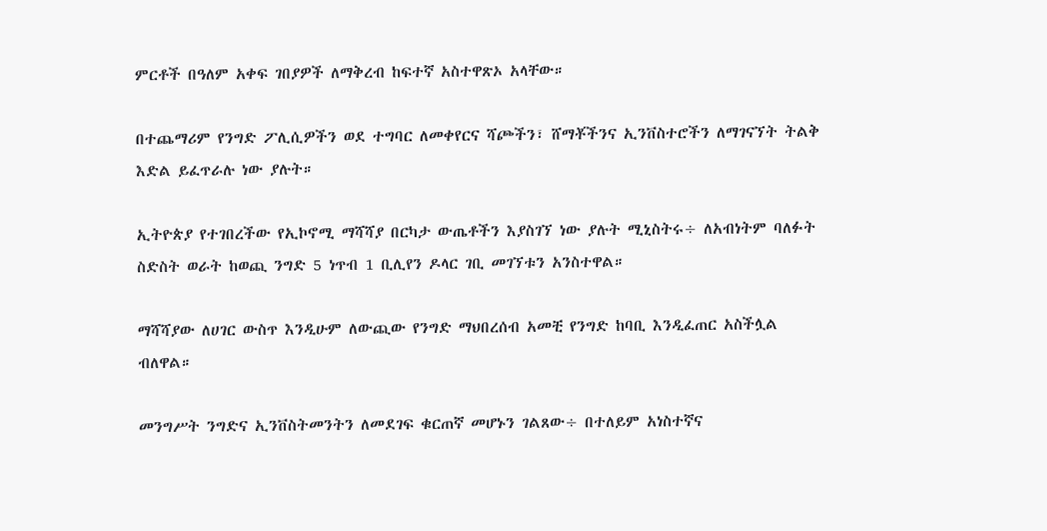ምርቶች በዓለም አቀፍ ገበያዎች ለማቅረብ ከፍተኛ አስተዋጽኦ አላቸው።

በተጨማሪም የንግድ ፖሊሲዎችን ወደ ተግባር ለመቀየርና ሻጮችን፣ ሸማቾችንና ኢንቨስተሮችን ለማገናኘት ትልቅ እድል ይፈጥራሉ ነው ያሉት።

ኢትዮጵያ የተገበረችው የኢኮኖሚ ማሻሻያ በርካታ ውጤቶችን እያስገኘ ነው ያሉት ሚኒስትሩ÷ ለአብነትም ባለፉት ስድስት ወራት ከወጪ ንግድ 5 ነጥብ 1 ቢሊየን ዶላር ገቢ መገኘቱን አንስተዋል።

ማሻሻያው ለሀገር ውስጥ እንዲሁም ለውጪው የንግድ ማህበረሰብ አመቺ የንግድ ከባቢ እንዲፈጠር አስችሏል ብለዋል።

መንግሥት ንግድና ኢንቨስትመንትን ለመደገፍ ቁርጠኛ መሆኑን ገልጸው÷ በተለይም አነስተኛና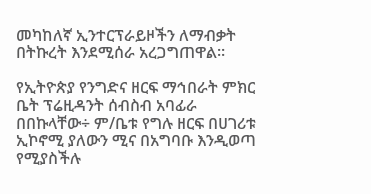መካከለኛ ኢንተርፕራይዞችን ለማብቃት በትኩረት እንደሚሰራ አረጋግጠዋል።

የኢትዮጵያ የንግድና ዘርፍ ማኅበራት ምክር ቤት ፕሬዚዳንት ሰብስብ አባፊራ በበኩላቸው÷ ም/ቤቱ የግሉ ዘርፍ በሀገሪቱ ኢኮኖሚ ያለውን ሚና በአግባቡ እንዲወጣ የሚያስችሉ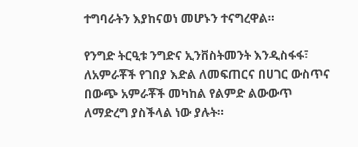ተግባራትን እያከናወነ መሆኑን ተናግረዋል።

የንግድ ትርዒቱ ንግድና ኢንቨስትመንት እንዲስፋፋ፣ ለአምራቾች የገበያ እድል ለመፍጠርና በሀገር ውስጥና በውጭ አምራቾች መካከል የልምድ ልውውጥ ለማድረግ ያስችላል ነው ያሉት።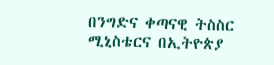በንግድና ቀጣናዊ ትስስር ሚኒስቴርና በኢትዮጵያ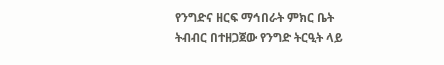የንግድና ዘርፍ ማኅበራት ምክር ቤት ትብብር በተዘጋጀው የንግድ ትርዒት ላይ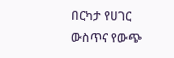በርካታ የሀገር ውስጥና የውጭ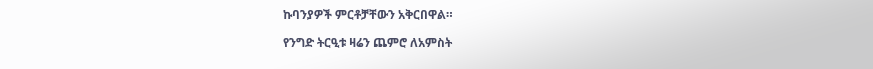ኩባንያዎች ምርቶቻቸውን አቅርበዋል።

የንግድ ትርዒቱ ዛሬን ጨምሮ ለአምስት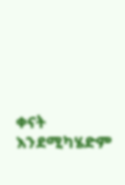ቀናት እንደሚካሄድም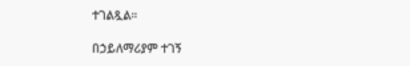ተገልጿል።

በኃይለማሪያም ተገኝ